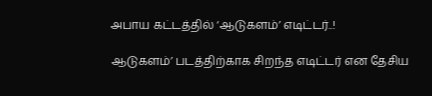அபாய கட்டத்தில் ‘ஆடுகளம்’ எடிட்டர்..!

ஆடுகளம்’ படத்திற்காக சிறந்த எடிட்டர் என தேசிய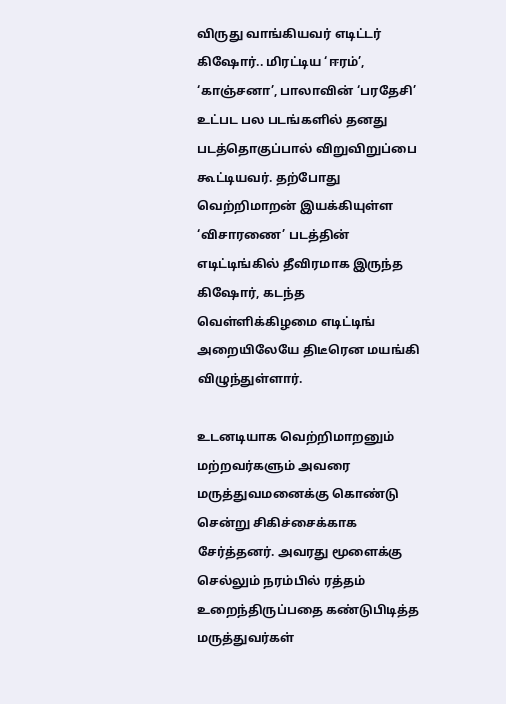விருது வாங்கியவர் எடிட்டர் கிஷோர்.. மிரட்டிய ‘ஈரம்’, ‘காஞ்சனா’, பாலாவின் ‘பரதேசி’ உட்பட பல படங்களில் தனது படத்தொகுப்பால் விறுவிறுப்பை கூட்டியவர். தற்போது வெற்றிமாறன் இயக்கியுள்ள ‘விசாரணை’ படத்தின் எடிட்டிங்கில் தீவிரமாக இருந்த கிஷோர், கடந்த வெள்ளிக்கிழமை எடிட்டிங் அறையிலேயே திடீரென மயங்கி விழுந்துள்ளார்.

உடனடியாக வெற்றிமாறனும் மற்றவர்களும் அவரை மருத்துவமனைக்கு கொண்டு சென்று சிகிச்சைக்காக சேர்த்தனர். அவரது மூளைக்கு செல்லும் நரம்பில் ரத்தம் உறைந்திருப்பதை கண்டுபிடித்த மருத்துவர்கள்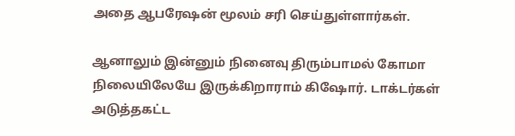அதை ஆபரேஷன் மூலம் சரி செய்துள்ளார்கள்.

ஆனாலும் இன்னும் நினைவு திரும்பாமல் கோமா நிலையிலேயே இருக்கிறாராம் கிஷோர். டாக்டர்கள் அடுத்தகட்ட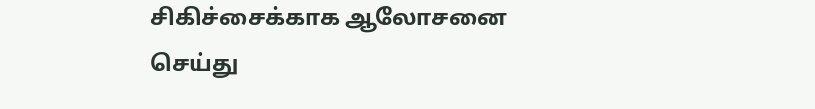சிகிச்சைக்காக ஆலோசனை செய்து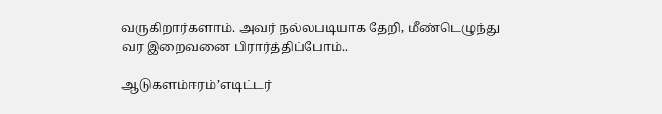வருகிறார்களாம். அவர் நல்லபடியாக தேறி, மீண்டெழுந்து வர இறைவனை பிரார்த்திப்போம்..

ஆடுகளம்ஈரம்’எடிட்டர்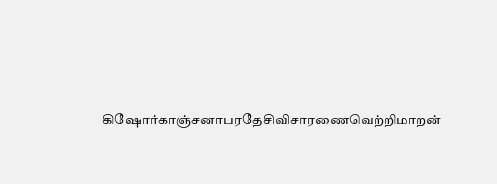கிஷோர்காஞ்சனாபரதேசிவிசாரணைவெற்றிமாறன்